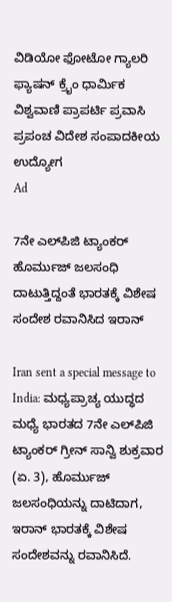ವಿಡಿಯೋ ಫೋಟೋ ಗ್ಯಾಲರಿ ಫ್ಯಾಷನ್ ಕ್ರೈಂ ಧಾರ್ಮಿಕ ವಿಶ್ವವಾಣಿ ಪ್ರಾಪರ್ಟಿ ಪ್ರವಾಸಿ ಪ್ರಪಂಚ ವಿದೇಶ ಸಂಪಾದಕೀಯ ಉದ್ಯೋಗ
Ad

7ನೇ ಎಲ್‌ಪಿಜಿ ಟ್ಯಾಂಕರ್ ಹೊರ್ಮುಜ್ ಜಲಸಂಧಿ ದಾಟುತ್ತಿದ್ದಂತೆ ಭಾರತಕ್ಕೆ ವಿಶೇಷ ಸಂದೇಶ ರವಾನಿಸಿದ ಇರಾನ್

Iran sent a special message to India: ಮಧ್ಯಪ್ರಾಚ್ಯ ಯುದ್ಧದ ಮಧ್ಯೆ ಭಾರತದ 7ನೇ ಎಲ್‌ಪಿಜಿ ಟ್ಯಾಂಕರ್ ಗ್ರೀನ್ ಸಾನ್ವಿ ಶುಕ್ರವಾರ (ಏ. 3), ಹೊರ್ಮುಜ್ ಜಲಸಂಧಿಯನ್ನು ದಾಟಿದಾಗ, ಇರಾನ್ ಭಾರತಕ್ಕೆ ವಿಶೇಷ ಸಂದೇಶವನ್ನು ರವಾನಿಸಿದೆ.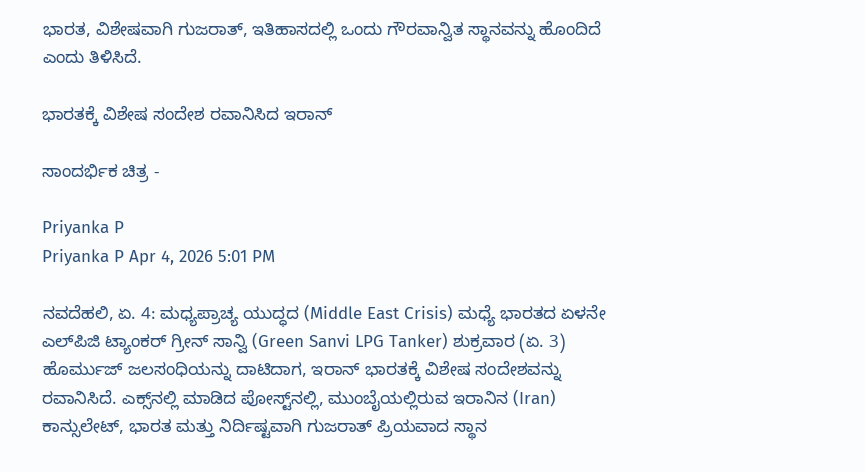ಭಾರತ, ವಿಶೇಷವಾಗಿ ಗುಜರಾತ್, ಇತಿಹಾಸದಲ್ಲಿ ಒಂದು ಗೌರವಾನ್ವಿತ ಸ್ಥಾನವನ್ನು ಹೊಂದಿದೆ ಎಂದು ತಿಳಿಸಿದೆ.

ಭಾರತಕ್ಕೆ ವಿಶೇಷ ಸಂದೇಶ ರವಾನಿಸಿದ ಇರಾನ್‌

ಸಾಂದರ್ಭಿಕ ಚಿತ್ರ -

Priyanka P
Priyanka P Apr 4, 2026 5:01 PM

ನವದೆಹಲಿ, ಏ. 4: ಮಧ್ಯಪ್ರಾಚ್ಯ ಯುದ್ಧದ (Middle East Crisis) ಮಧ್ಯೆ ಭಾರತದ ಏಳನೇ ಎಲ್‌ಪಿಜಿ ಟ್ಯಾಂಕರ್ ಗ್ರೀನ್ ಸಾನ್ವಿ (Green Sanvi LPG Tanker) ಶುಕ್ರವಾರ (ಏ. 3) ಹೊರ್ಮುಜ್ ಜಲಸಂಧಿಯನ್ನು ದಾಟಿದಾಗ, ಇರಾನ್ ಭಾರತಕ್ಕೆ ವಿಶೇಷ ಸಂದೇಶವನ್ನು ರವಾನಿಸಿದೆ. ಎಕ್ಸ್‌ನಲ್ಲಿ ಮಾಡಿದ ಪೋಸ್ಟ್‌ನಲ್ಲಿ, ಮುಂಬೈಯಲ್ಲಿರುವ ಇರಾನಿನ (Iran) ಕಾನ್ಸುಲೇಟ್, ಭಾರತ ಮತ್ತು ನಿರ್ದಿಷ್ಟವಾಗಿ ಗುಜರಾತ್ ಪ್ರಿಯವಾದ ಸ್ಥಾನ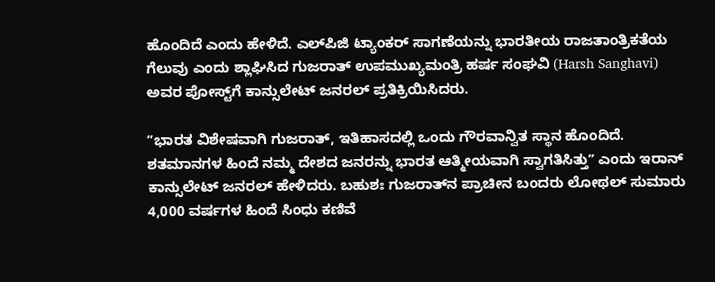ಹೊಂದಿದೆ ಎಂದು ಹೇಳಿದೆ. ಎಲ್‌ಪಿಜಿ ಟ್ಯಾಂಕರ್ ಸಾಗಣೆಯನ್ನು ಭಾರತೀಯ ರಾಜತಾಂತ್ರಿಕತೆಯ ಗೆಲುವು ಎಂದು ಶ್ಲಾಘಿಸಿದ ಗುಜರಾತ್ ಉಪಮುಖ್ಯಮಂತ್ರಿ ಹರ್ಷ ಸಂಘವಿ (Harsh Sanghavi) ಅವರ ಪೋಸ್ಟ್‌ಗೆ ಕಾನ್ಸುಲೇಟ್ ಜನರಲ್ ಪ್ರತಿಕ್ರಿಯಿಸಿದರು.

ʼʼಭಾರತ ವಿಶೇಷವಾಗಿ ಗುಜರಾತ್, ಇತಿಹಾಸದಲ್ಲಿ ಒಂದು ಗೌರವಾನ್ವಿತ ಸ್ಥಾನ ಹೊಂದಿದೆ. ಶತಮಾನಗಳ ಹಿಂದೆ ನಮ್ಮ ದೇಶದ ಜನರನ್ನು ಭಾರತ ಆತ್ಮೀಯವಾಗಿ ಸ್ವಾಗತಿಸಿತ್ತುʼʼ ಎಂದು ಇರಾನ್ ಕಾನ್ಸುಲೇಟ್ ಜನರಲ್ ಹೇಳಿದರು. ಬಹುಶಃ ಗುಜರಾತ್‌ನ ಪ್ರಾಚೀನ ಬಂದರು ಲೋಥಲ್‌ ಸುಮಾರು 4,000 ವರ್ಷಗಳ ಹಿಂದೆ ಸಿಂಧು ಕಣಿವೆ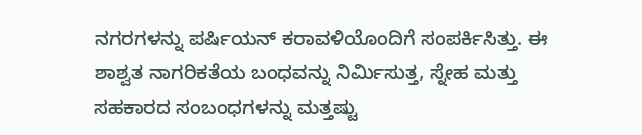ನಗರಗಳನ್ನು ಪರ್ಷಿಯನ್ ಕರಾವಳಿಯೊಂದಿಗೆ ಸಂಪರ್ಕಿಸಿತ್ತು. ಈ ಶಾಶ್ವತ ನಾಗರಿಕತೆಯ ಬಂಧವನ್ನು ನಿರ್ಮಿಸುತ್ತ, ಸ್ನೇಹ ಮತ್ತು ಸಹಕಾರದ ಸಂಬಂಧಗಳನ್ನು ಮತ್ತಷ್ಟು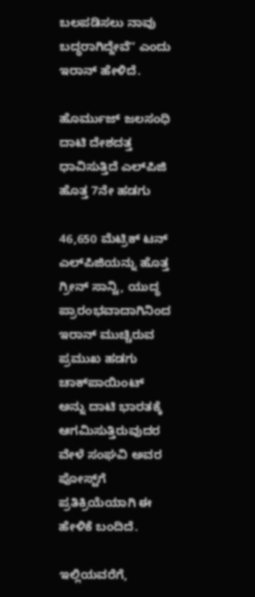ಬಲಪಡಿಸಲು ನಾವು ಬದ್ಧರಾಗಿದ್ದೇವೆʼʼ ಎಂದು ಇರಾನ್ ಹೇಳಿದೆ.

ಹೊರ್ಮುಜ್‌ ಜಲಸಂಧಿ ದಾಟಿ ದೇಶದತ್ತ ಧಾವಿಸುತ್ತಿದೆ ಎಲ್‌ಪಿಜಿ ಹೊತ್ತ 7ನೇ ಹಡಗು

46,650 ಮೆಟ್ರಿಕ್ ಟನ್ ಎಲ್‌ಪಿಜಿಯನ್ನು ಹೊತ್ತ ಗ್ರೀನ್ ಸಾನ್ವಿ, ಯುದ್ಧ ಪ್ರಾರಂಭವಾದಾಗಿನಿಂದ ಇರಾನ್ ಮುಚ್ಚಿರುವ ಪ್ರಮುಖ ಹಡಗು ಚಾಕ್‌ಪಾಯಿಂಟ್ ಅನ್ನು ದಾಟಿ ಭಾರತಕ್ಕೆ ಆಗಮಿಸುತ್ತಿರುವುದರ ವೇಳೆ ಸಂಘವಿ ಅವರ ಪೋಸ್ಟ್‌ಗೆ ಪ್ರತಿಕ್ರಿಯೆಯಾಗಿ ಈ ಹೇಳಿಕೆ ಬಂದಿದೆ.

ಇಲ್ಲಿಯವರೆಗೆ,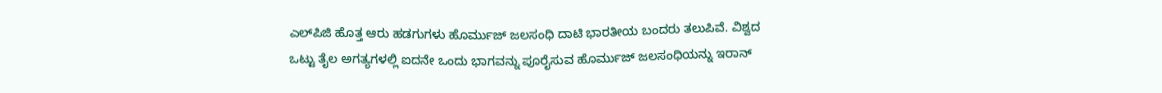ಎಲ್‌ಪಿಜಿ ಹೊತ್ತ ಆರು ಹಡಗುಗಳು ಹೊರ್ಮುಜ್ ಜಲಸಂಧಿ ದಾಟಿ ಭಾರತೀಯ ಬಂದರು ತಲುಪಿವೆ. ವಿಶ್ವದ ಒಟ್ಟು ತೈಲ ಅಗತ್ಯಗಳಲ್ಲಿ ಐದನೇ ಒಂದು ಭಾಗವನ್ನು ಪೂರೈಸುವ ಹೊರ್ಮುಜ್‌ ಜಲಸಂಧಿಯನ್ನು ಇರಾನ್‌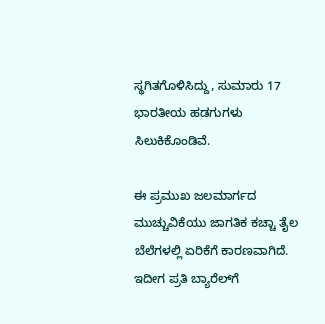ಸ್ಥಗಿತಗೊಳಿಸಿದ್ದು, ಸುಮಾರು 17 ಭಾರತೀಯ ಹಡಗುಗಳು ಸಿಲುಕಿಕೊಂಡಿವೆ.

ಈ ಪ್ರಮುಖ ಜಲಮಾರ್ಗದ ಮುಚ್ಚುವಿಕೆಯು ಜಾಗತಿಕ ಕಚ್ಚಾ ತೈಲ ಬೆಲೆಗಳಲ್ಲಿ ಏರಿಕೆಗೆ ಕಾರಣವಾಗಿದೆ. ಇದೀಗ ಪ್ರತಿ ಬ್ಯಾರೆಲ್‌ಗೆ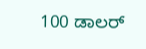100 ಡಾಲರ್‌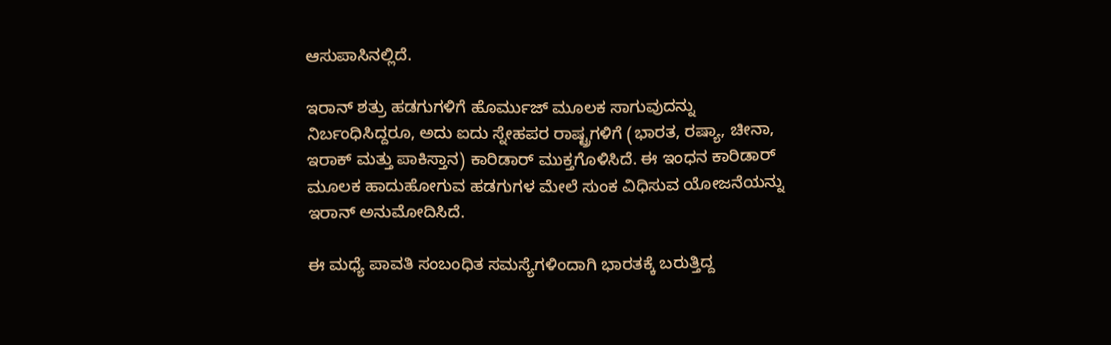ಆಸುಪಾಸಿನಲ್ಲಿದೆ.

ಇರಾನ್ ಶತ್ರು ಹಡಗುಗಳಿಗೆ ಹೊರ್ಮುಜ್ ಮೂಲಕ ಸಾಗುವುದನ್ನು ನಿರ್ಬಂಧಿಸಿದ್ದರೂ, ಅದು ಐದು ಸ್ನೇಹಪರ ರಾಷ್ಟ್ರಗಳಿಗೆ (ಭಾರತ, ರಷ್ಯಾ, ಚೀನಾ, ಇರಾಕ್ ಮತ್ತು ಪಾಕಿಸ್ತಾನ) ಕಾರಿಡಾರ್ ಮುಕ್ತಗೊಳಿಸಿದೆ. ಈ ಇಂಧನ ಕಾರಿಡಾರ್ ಮೂಲಕ ಹಾದುಹೋಗುವ ಹಡಗುಗಳ ಮೇಲೆ ಸುಂಕ ವಿಧಿಸುವ ಯೋಜನೆಯನ್ನು ಇರಾನ್ ಅನುಮೋದಿಸಿದೆ.

ಈ ಮಧ್ಯೆ ಪಾವತಿ ಸಂಬಂಧಿತ ಸಮಸ್ಯೆಗಳಿಂದಾಗಿ ಭಾರತಕ್ಕೆ ಬರುತ್ತಿದ್ದ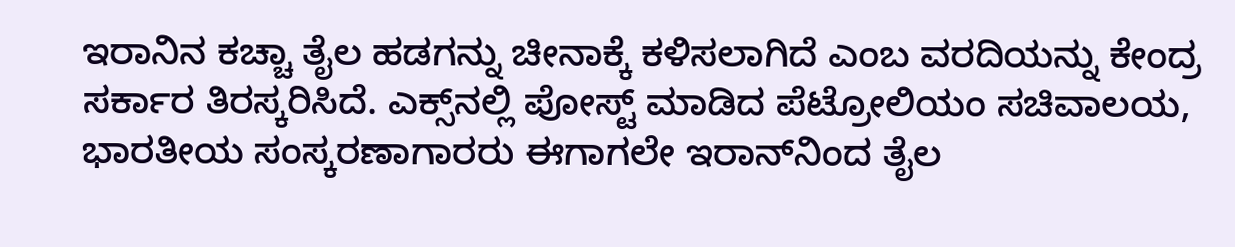ಇರಾನಿನ ಕಚ್ಚಾ ತೈಲ ಹಡಗನ್ನು ಚೀನಾಕ್ಕೆ ಕಳಿಸಲಾಗಿದೆ ಎಂಬ ವರದಿಯನ್ನು ಕೇಂದ್ರ ಸರ್ಕಾರ ತಿರಸ್ಕರಿಸಿದೆ. ಎಕ್ಸ್‌ನಲ್ಲಿ ಪೋಸ್ಟ್ ಮಾಡಿದ ಪೆಟ್ರೋಲಿಯಂ ಸಚಿವಾಲಯ, ಭಾರತೀಯ ಸಂಸ್ಕರಣಾಗಾರರು ಈಗಾಗಲೇ ಇರಾನ್‌ನಿಂದ ತೈಲ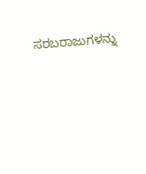ಸರಬರಾಜುಗಳನ್ನು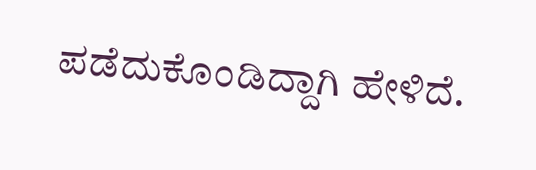ಪಡೆದುಕೊಂಡಿದ್ದಾಗಿ ಹೇಳಿದೆ.